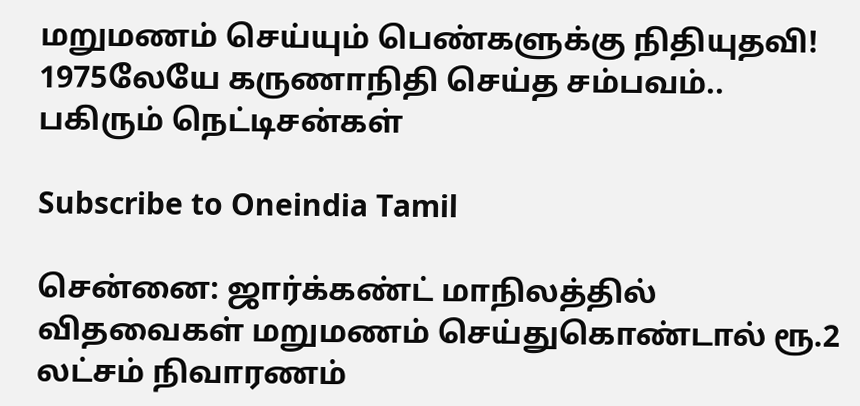மறுமணம் செய்யும் பெண்களுக்கு நிதியுதவி! 1975லேயே கருணாநிதி செய்த சம்பவம்.. பகிரும் நெட்டிசன்கள்

Subscribe to Oneindia Tamil

சென்னை: ஜார்க்கண்ட் மாநிலத்தில் விதவைகள் மறுமணம் செய்துகொண்டால் ரூ.2 லட்சம் நிவாரணம்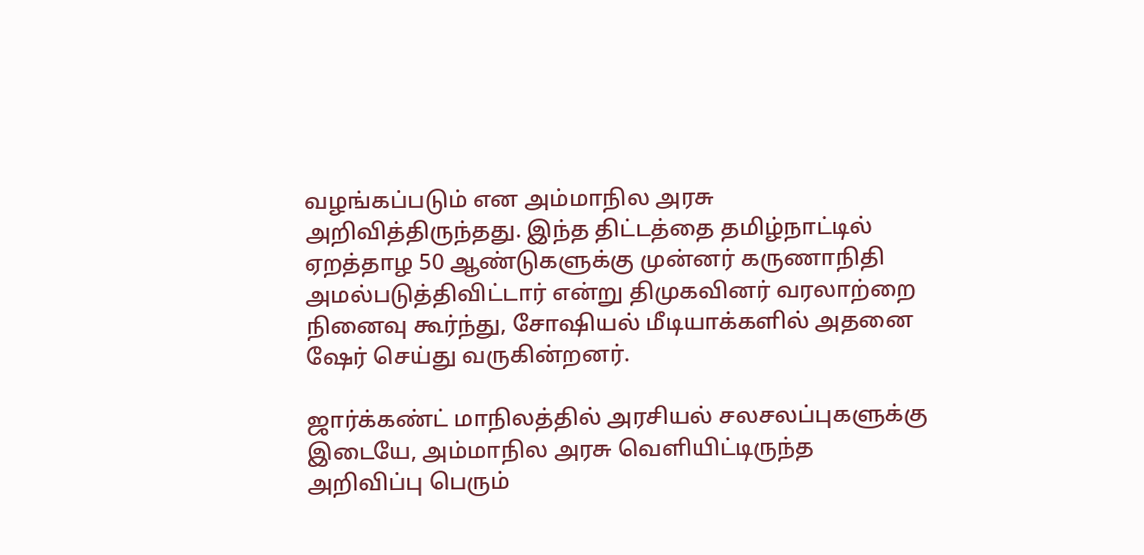வழங்கப்படும் என அம்மாநில அரசு அறிவித்திருந்தது. இந்த திட்டத்தை தமிழ்நாட்டில் ஏறத்தாழ 50 ஆண்டுகளுக்கு முன்னர் கருணாநிதி அமல்படுத்திவிட்டார் என்று திமுகவினர் வரலாற்றை நினைவு கூர்ந்து, சோஷியல் மீடியாக்களில் அதனை ஷேர் செய்து வருகின்றனர்.

ஜார்க்கண்ட் மாநிலத்தில் அரசியல் சலசலப்புகளுக்கு இடையே, அம்மாநில அரசு வெளியிட்டிருந்த அறிவிப்பு பெரும்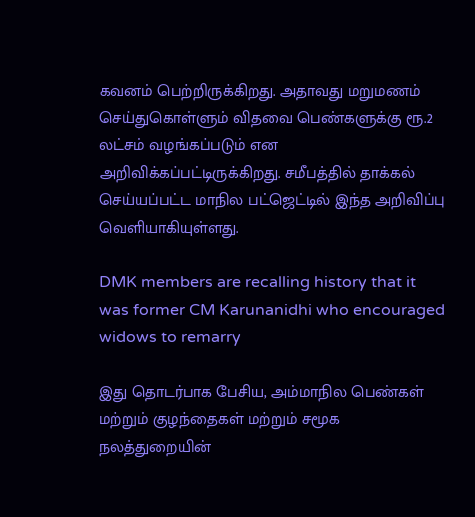கவனம் பெற்றிருக்கிறது. அதாவது மறுமணம் செய்துகொள்ளும் விதவை பெண்களுக்கு ரூ.2 லட்சம் வழங்கப்படும் என அறிவிக்கப்பட்டிருக்கிறது. சமீபத்தில் தாக்கல் செய்யப்பட்ட மாநில பட்ஜெட்டில் இந்த அறிவிப்பு வெளியாகியுள்ளது.

DMK members are recalling history that it was former CM Karunanidhi who encouraged widows to remarry

இது தொடர்பாக பேசிய, அம்மாநில பெண்கள் மற்றும் குழந்தைகள் மற்றும் சமூக நலத்துறையின்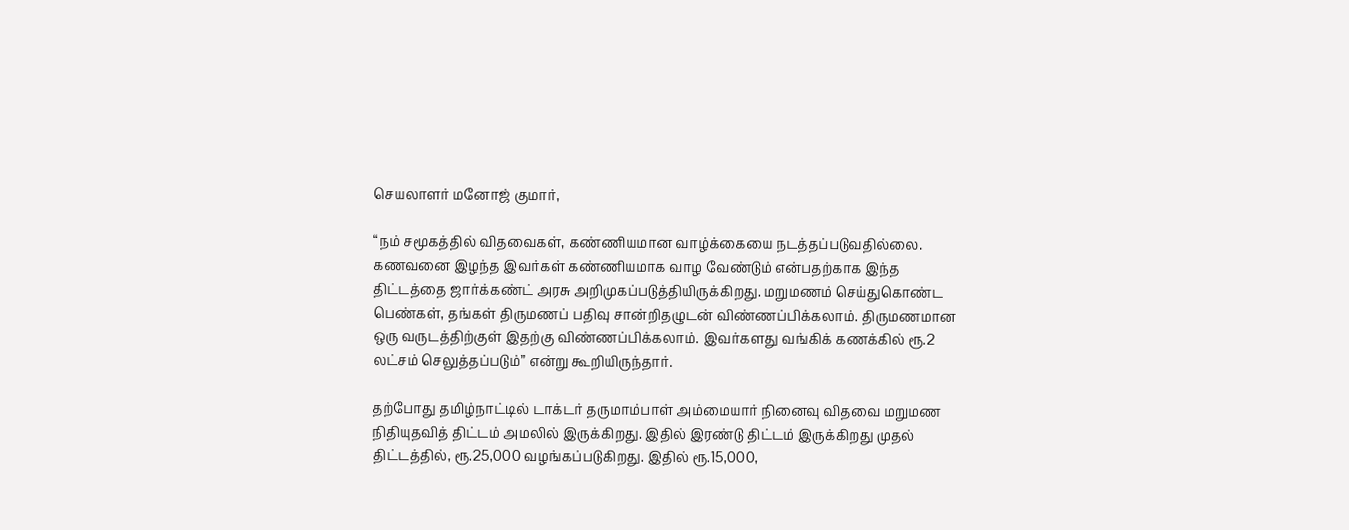செயலாளர் மனோஜ் குமார்,

“நம் சமூகத்தில் விதவைகள், கண்ணியமான வாழ்க்கையை நடத்தப்படுவதில்லை. கணவனை இழந்த இவர்கள் கண்ணியமாக வாழ வேண்டும் என்பதற்காக இந்த திட்டத்தை ஜார்க்கண்ட் அரசு அறிமுகப்படுத்தியிருக்கிறது. மறுமணம் செய்துகொண்ட பெண்கள், தங்கள் திருமணப் பதிவு சான்றிதழுடன் விண்ணப்பிக்கலாம். திருமணமான ஒரு வருடத்திற்குள் இதற்கு விண்ணப்பிக்கலாம். இவர்களது வங்கிக் கணக்கில் ரூ.2 லட்சம் செலுத்தப்படும்” என்று கூறியிருந்தார்.

தற்போது தமிழ்நாட்டில் டாக்டர் தருமாம்பாள் அம்மையார் நினைவு விதவை மறுமண நிதியுதவித் திட்டம் அமலில் இருக்கிறது. இதில் இரண்டு திட்டம் இருக்கிறது முதல் திட்டத்தில், ரூ.25,000 வழங்கப்படுகிறது. இதில் ரூ.15,000,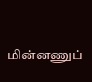மின்னணுப்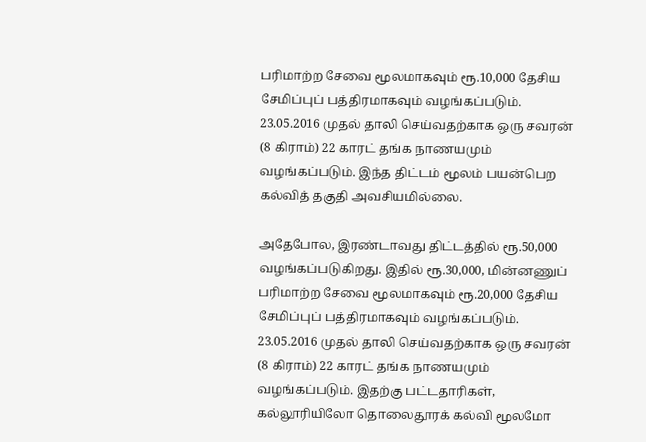பரிமாற்ற சேவை மூலமாகவும் ரூ.10,000 தேசிய சேமிப்புப் பத்திரமாகவும் வழங்கப்படும். 23.05.2016 முதல் தாலி செய்வதற்காக ஒரு சவரன் (8 கிராம்) 22 காரட் தங்க நாணயமும் வழங்கப்படும். இந்த திட்டம் மூலம் பயன்பெற கல்வித் தகுதி அவசியமில்லை.

அதேபோல, இரண்டாவது திட்டத்தில் ரூ.50,000 வழங்கப்படுகிறது. இதில் ரூ.30,000, மின்னணுப் பரிமாற்ற சேவை மூலமாகவும் ரூ.20,000 தேசிய சேமிப்புப் பத்திரமாகவும் வழங்கப்படும். 23.05.2016 முதல் தாலி செய்வதற்காக ஒரு சவரன் (8 கிராம்) 22 காரட் தங்க நாணயமும் வழங்கப்படும். இதற்கு பட்டதாரிகள், கல்லூரியிலோ தொலைதூரக் கல்வி மூலமோ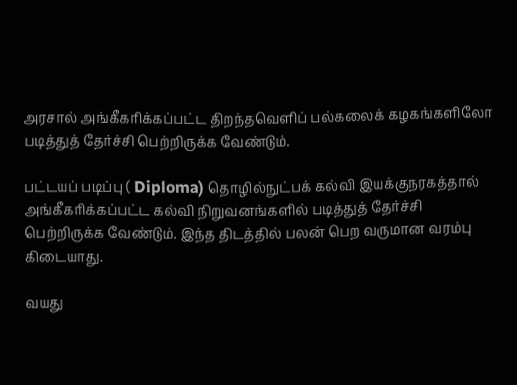அரசால் அங்கீகரிக்கப்பட்ட திறந்தவெளிப் பல்கலைக் கழகங்களிலோ படித்துத் தேர்ச்சி பெற்றிருக்க வேண்டும்.

பட்டயப் படிப்பு ( Diploma) தொழில்நுட்பக் கல்வி இயக்குநரகத்தால் அங்கீகரிக்கப்பட்ட கல்வி நிறுவனங்களில் படித்துத் தேர்ச்சி பெற்றிருக்க வேண்டும். இந்த திடத்தில் பலன் பெற வருமான வரம்பு கிடையாது.

வயது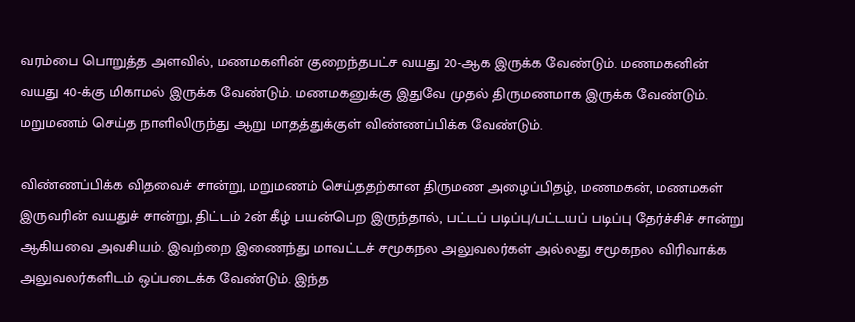வரம்பை பொறுத்த அளவில், மணமகளின் குறைந்தபட்ச வயது 20-ஆக இருக்க வேண்டும். மணமகனின் வயது 40-க்கு மிகாமல் இருக்க வேண்டும். மணமகனுக்கு இதுவே முதல் திருமணமாக இருக்க வேண்டும். மறுமணம் செய்த நாளிலிருந்து ஆறு மாதத்துக்குள் விண்ணப்பிக்க வேண்டும்.

விண்ணப்பிக்க விதவைச் சான்று, மறுமணம் செய்ததற்கான திருமண அழைப்பிதழ், மணமகன், மணமகள் இருவரின் வயதுச் சான்று, திட்டம் 2ன் கீழ் பயன்பெற இருந்தால், பட்டப் படிப்பு/பட்டயப் படிப்பு தேர்ச்சிச் சான்று ஆகியவை அவசியம். இவற்றை இணைந்து மாவட்டச் சமூகநல அலுவலர்கள் அல்லது சமூகநல விரிவாக்க அலுவலர்களிடம் ஒப்படைக்க வேண்டும். இந்த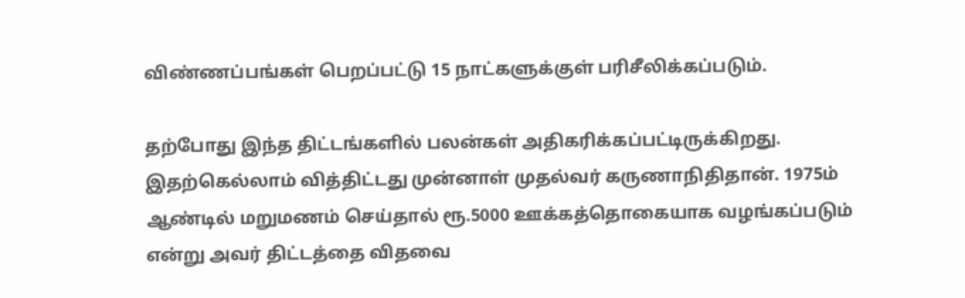விண்ணப்பங்கள் பெறப்பட்டு 15 நாட்களுக்குள் பரிசீலிக்கப்படும்.

தற்போது இந்த திட்டங்களில் பலன்கள் அதிகரிக்கப்பட்டிருக்கிறது. இதற்கெல்லாம் வித்திட்டது முன்னாள் முதல்வர் கருணாநிதிதான். 1975ம் ஆண்டில் மறுமணம் செய்தால் ரூ.5000 ஊக்கத்தொகையாக வழங்கப்படும் என்று அவர் திட்டத்தை விதவை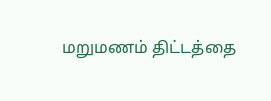மறுமணம் திட்டத்தை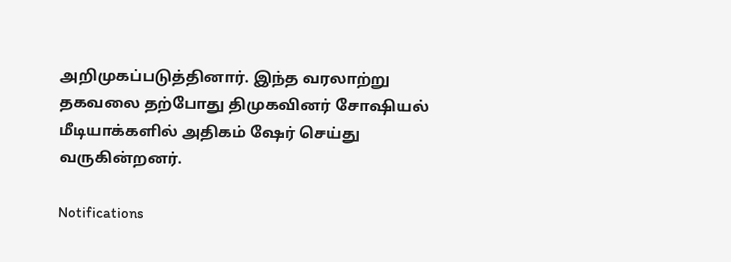அறிமுகப்படுத்தினார். இந்த வரலாற்று தகவலை தற்போது திமுகவினர் சோஷியல் மீடியாக்களில் அதிகம் ஷேர் செய்து வருகின்றனர்.

Notifications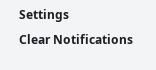Settings
Clear Notifications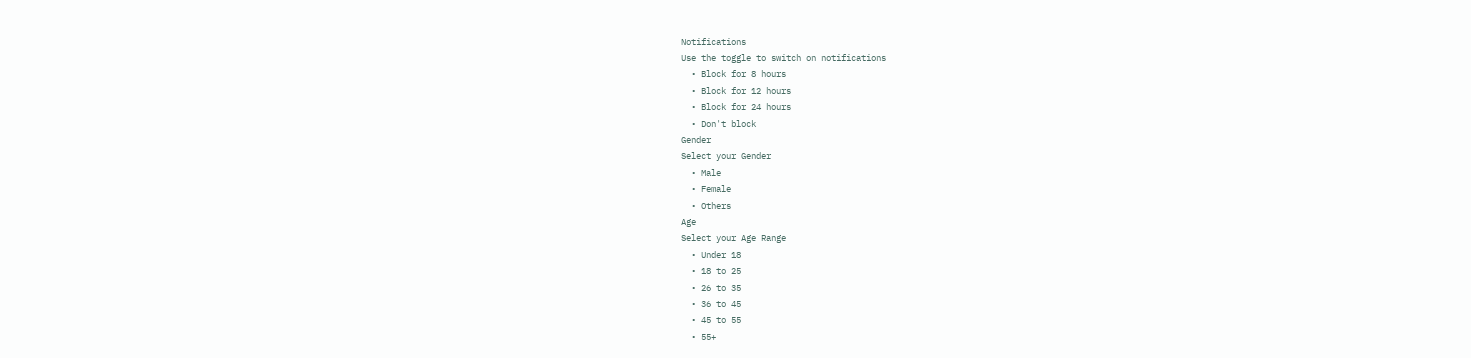Notifications
Use the toggle to switch on notifications
  • Block for 8 hours
  • Block for 12 hours
  • Block for 24 hours
  • Don't block
Gender
Select your Gender
  • Male
  • Female
  • Others
Age
Select your Age Range
  • Under 18
  • 18 to 25
  • 26 to 35
  • 36 to 45
  • 45 to 55
  • 55+